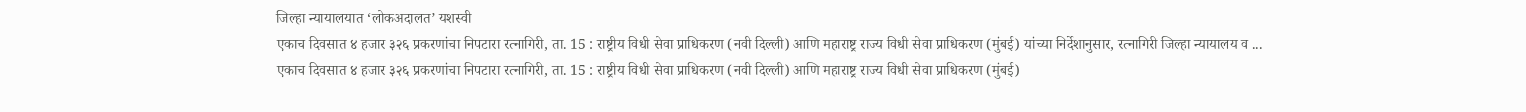जिल्हा न्यायालयात ‘लोकअदालत’ यशस्वी
एकाच दिवसात ४ हजार ३२६ प्रकरणांचा निपटारा रत्नागिरी, ता. 15 : राष्ट्रीय विधी सेवा प्राधिकरण (नवी दिल्ली) आणि महाराष्ट्र राज्य विधी सेवा प्राधिकरण (मुंबई) यांच्या निर्देशानुसार, रत्नागिरी जिल्हा न्यायालय व ...
एकाच दिवसात ४ हजार ३२६ प्रकरणांचा निपटारा रत्नागिरी, ता. 15 : राष्ट्रीय विधी सेवा प्राधिकरण (नवी दिल्ली) आणि महाराष्ट्र राज्य विधी सेवा प्राधिकरण (मुंबई)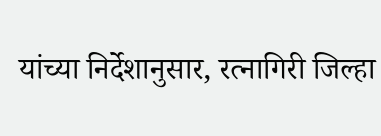यांच्या निर्देशानुसार, रत्नागिरी जिल्हा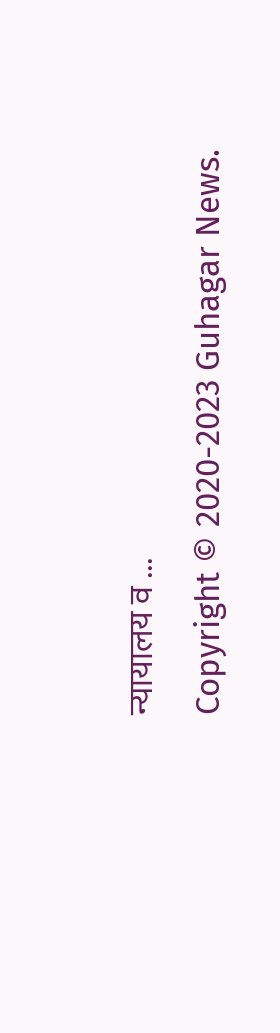न्यायालय व ...
Copyright © 2020-2023 Guhagar News.